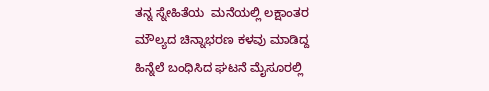ತನ್ನ ಸ್ನೇಹಿತೆಯ  ಮನೆಯಲ್ಲಿ ಲಕ್ಷಾಂತರ ಮೌಲ್ಯದ ಚಿನ್ನಾಭರಣ ಕಳವು ಮಾಡಿದ್ದ ಹಿನ್ನೆಲೆ ಬಂಧಿಸಿದ ಘಟನೆ ಮೈಸೂರಲ್ಲಿ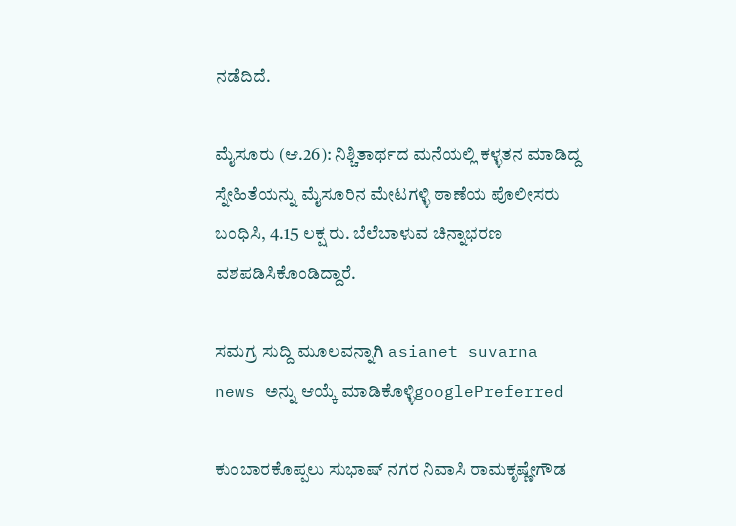ನಡೆದಿದೆ.

ಮೈಸೂರು (ಆ.26): ನಿಶ್ಚಿತಾರ್ಥದ ಮನೆಯಲ್ಲಿ ಕಳ್ಳತನ ಮಾಡಿದ್ದ ಸ್ನೇಹಿತೆಯನ್ನು ಮೈಸೂರಿನ ಮೇಟಗಳ್ಳಿ ಠಾಣೆಯ ಪೊಲೀಸರು ಬಂಧಿಸಿ, 4.15 ಲಕ್ಷ ರು. ಬೆಲೆಬಾಳುವ ಚಿನ್ನಾಭರಣ ವಶಪಡಿಸಿಕೊಂಡಿದ್ದಾರೆ.

ಸಮಗ್ರ ಸುದ್ದಿ ಮೂಲವನ್ನಾಗಿ asianet suvarna news ಅನ್ನು ಆಯ್ಕೆ ಮಾಡಿಕೊಳ್ಳಿgooglePreferred

ಕುಂಬಾರಕೊಪ್ಪಲು ಸುಭಾಷ್‌ ನಗರ ನಿವಾಸಿ ರಾಮಕೃಷ್ಣೇಗೌಡ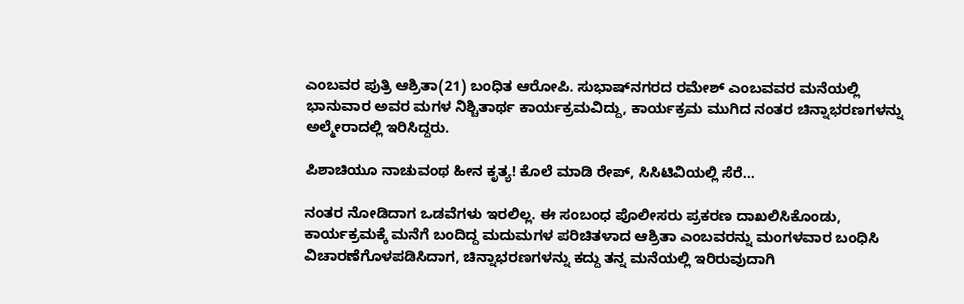ಎಂಬವರ ಪುತ್ರಿ ಆಶ್ರಿತಾ(21) ಬಂಧಿತ ಆರೋಪಿ. ಸುಭಾಷ್‌ನಗರದ ರಮೇಶ್‌ ಎಂಬವವರ ಮನೆಯಲ್ಲಿ ಭಾನುವಾರ ಅವರ ಮಗಳ ನಿಶ್ಚಿತಾರ್ಥ ಕಾರ್ಯಕ್ರಮವಿದ್ದು, ಕಾರ್ಯಕ್ರಮ ಮುಗಿದ ನಂತರ ಚಿನ್ನಾಭರಣಗಳನ್ನು ಅಲ್ಮೇರಾದಲ್ಲಿ ಇರಿಸಿದ್ದರು.

ಪಿಶಾಚಿಯೂ ನಾಚುವಂಥ ಹೀನ ಕೃತ್ಯ! ಕೊಲೆ ಮಾಡಿ ರೇಪ್, ಸಿಸಿಟಿವಿಯಲ್ಲಿ ಸೆರೆ...

ನಂತರ ನೋಡಿದಾಗ ಒಡವೆಗಳು ಇರಲಿಲ್ಲ. ಈ ಸಂಬಂಧ ಪೊಲೀಸರು ಪ್ರಕರಣ ದಾಖಲಿಸಿಕೊಂಡು, ಕಾರ್ಯಕ್ರಮಕ್ಕೆ ಮನೆಗೆ ಬಂದಿದ್ದ ಮದುಮಗಳ ಪರಿಚಿತಳಾದ ಆಶ್ರಿತಾ ಎಂಬವರನ್ನು ಮಂಗಳವಾರ ಬಂಧಿಸಿ ವಿಚಾರಣೆಗೊಳಪಡಿಸಿದಾಗ, ಚಿನ್ನಾಭರಣಗಳನ್ನು ಕದ್ದು ತನ್ನ ಮನೆಯಲ್ಲಿ ಇರಿರುವುದಾಗಿ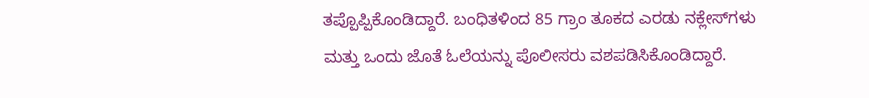ತಪ್ಪೊಪ್ಪಿಕೊಂಡಿದ್ದಾರೆ. ಬಂಧಿತಳಿಂದ 85 ಗ್ರಾಂ ತೂಕದ ಎರಡು ನಕ್ಲೇಸ್‌ಗಳು ಮತ್ತು ಒಂದು ಜೊತೆ ಓಲೆಯನ್ನು ಪೊಲೀಸರು ವಶಪಡಿಸಿಕೊಂಡಿದ್ದಾರೆ.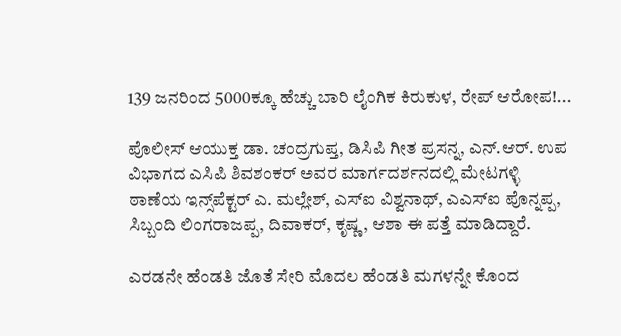139 ಜನರಿಂದ 5000ಕ್ಕೂ ಹೆಚ್ಚು ಬಾರಿ ಲೈಂಗಿಕ ಕಿರುಕುಳ, ರೇಪ್‌ ಆರೋಪ!...

ಪೊಲೀಸ್‌ ಆಯುಕ್ತ ಡಾ. ಚಂದ್ರಗುಪ್ತ, ಡಿಸಿಪಿ ಗೀತ ಪ್ರಸನ್ನ, ಎನ್‌.ಆರ್‌. ಉಪ ವಿಭಾಗದ ಎಸಿಪಿ ಶಿವಶಂಕರ್‌ ಅವರ ಮಾರ್ಗದರ್ಶನದಲ್ಲಿ ಮೇಟಗಳ್ಳಿ ಠಾಣೆಯ ಇನ್ಸ್‌ಪೆಕ್ಟರ್‌ ಎ. ಮಲ್ಲೇಶ್‌, ಎಸ್‌ಐ ವಿಶ್ವನಾಥ್‌, ಎಎಸ್‌ಐ ಪೊನ್ನಪ್ಪ, ಸಿಬ್ಬಂದಿ ಲಿಂಗರಾಜಪ್ಪ, ದಿವಾಕರ್‌, ಕೃಷ್ಣ, ಆಶಾ ಈ ಪತ್ತೆ ಮಾಡಿದ್ದಾರೆ.

ಎರಡನೇ ಹೆಂಡತಿ ಜೊತೆ ಸೇರಿ ಮೊದಲ ಹೆಂಡತಿ ಮಗಳನ್ನೇ ಕೊಂದ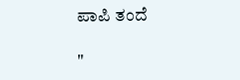ಪಾಪಿ ತಂದೆ

"